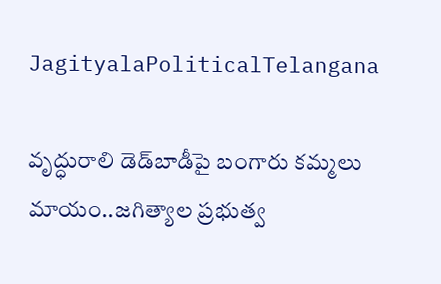JagityalaPoliticalTelangana

వృద్ధురాలి డెడ్‌బాడీపై బంగారు కమ్మలు మాయం..జగిత్యాల ప్రభుత్వ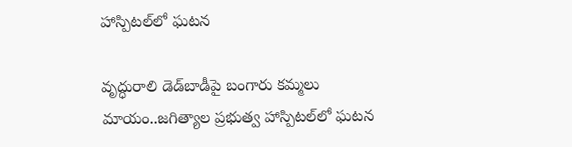హాస్పిటల్‌లో ఘటన

వృద్ధురాలి డెడ్‌బాడీపై బంగారు కమ్మలు మాయం..జగిత్యాల ప్రభుత్వ హాస్పిటల్‌లో ఘటన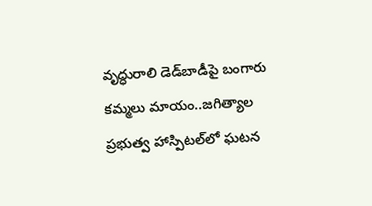వృద్ధురాలి డెడ్‌బాడీపై బంగారు కమ్మలు మాయం..జగిత్యాల ప్రభుత్వ హాస్పిటల్‌లో ఘటన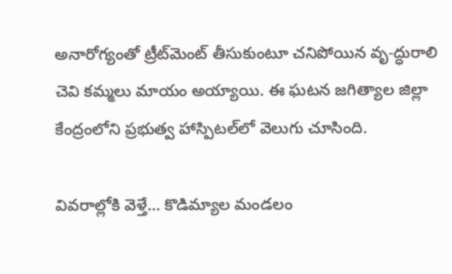అనారోగ్యంతో ట్రీట్‌మెంట్‌ తీసుకుంటూ చనిపోయిన వృ-ద్ధురాలి చెవి కమ్మలు మాయం అయ్యాయి. ఈ ఘటన జగిత్యాల జిల్లా కేంద్రంలోని ప్రభుత్వ హాస్పిటల్‌లో వెలుగు చూసింది.

వివరాల్లోకి వెళ్తే… కొడిమ్యాల మండలం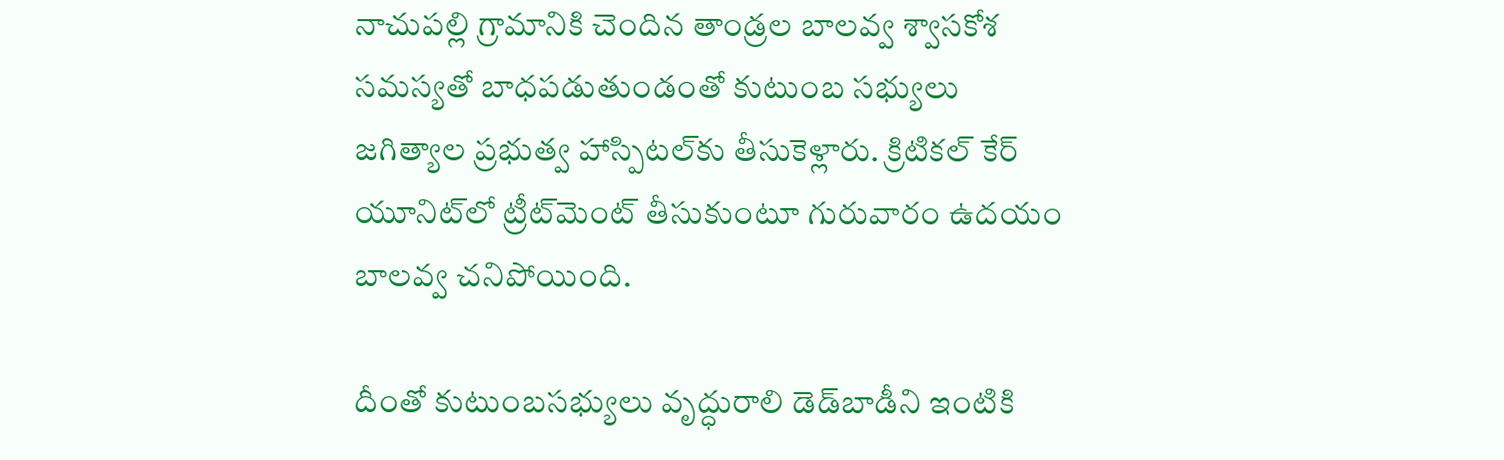నాచుపల్లి గ్రామానికి చెందిన తాండ్రల బాలవ్వ శ్వాసకోశ సమస్యతో బాధపడుతుండంతో కుటుంబ సభ్యులు జగిత్యాల ప్రభుత్వ హాస్పిటల్‌కు తీసుకెళ్లారు. క్రిటికల్‌ కేర్‌ యూనిట్‌లో ట్రీట్‌మెంట్‌ తీసుకుంటూ గురువారం ఉదయం బాలవ్వ చనిపోయింది.

దీంతో కుటుంబసభ్యులు వృద్ధురాలి డెడ్‌బాడీని ఇంటికి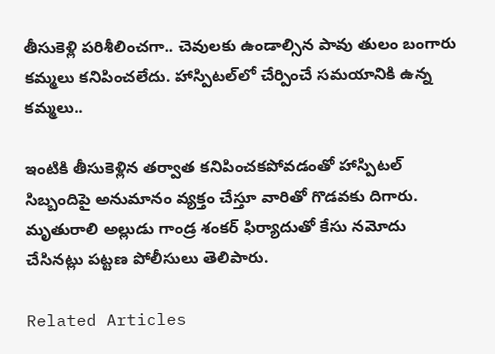తీసుకెళ్లి పరిశీలించగా.. చెవులకు ఉండాల్సిన పావు తులం బంగారు కమ్మలు కనిపించలేదు. హాస్పిటల్‌లో చేర్పించే సమయానికి ఉన్న కమ్మలు..

ఇంటికి తీసుకెళ్లిన తర్వాత కనిపించకపోవడంతో హాస్పిటల్‌ సిబ్బందిపై అనుమానం వ్యక్తం చేస్తూ వారితో గొడవకు దిగారు. మృతురాలి అల్లుడు గాండ్ర శంకర్‌ ఫిర్యాదుతో కేసు నమోదు చేసినట్లు పట్టణ పోలీసులు తెలిపారు.

Related Articles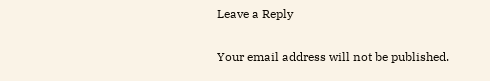Leave a Reply

Your email address will not be published.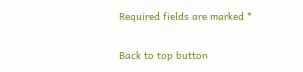Required fields are marked *

Back to top button